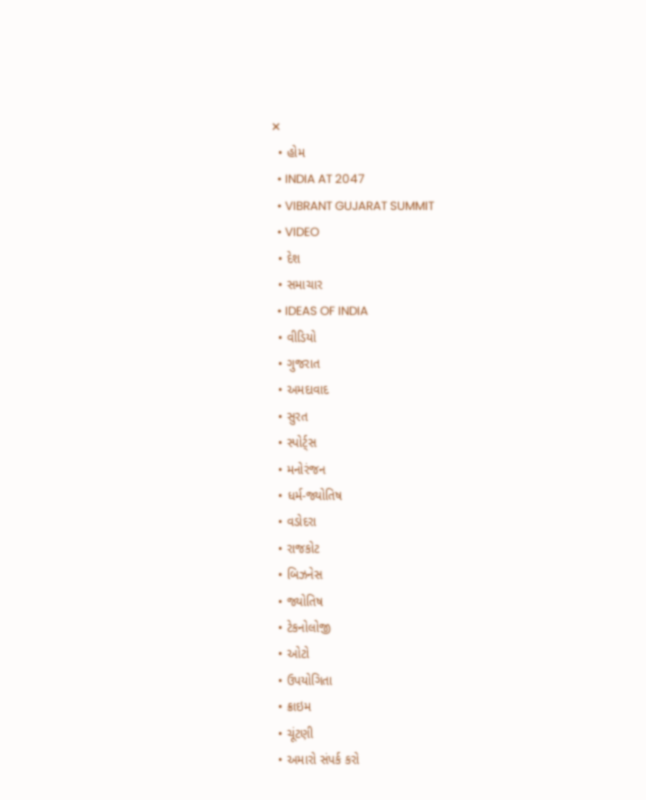✕
  • હોમ
  • INDIA AT 2047
  • VIBRANT GUJARAT SUMMIT
  • VIDEO
  • દેશ
  • સમાચાર
  • IDEAS OF INDIA
  • વીડિયો
  • ગુજરાત
  • અમદાવાદ
  • સુરત
  • સ્પોર્ટ્સ
  • મનોરંજન
  • ધર્મ-જ્યોતિષ
  • વડોદરા
  • રાજકોટ
  • બિઝનેસ
  • જ્યોતિષ
  • ટેકનોલોજી
  • ઓટો
  • ઉપયોગિતા
  • ક્રાઇમ
  • ચૂંટણી
  • અમારો સંપર્ક કરો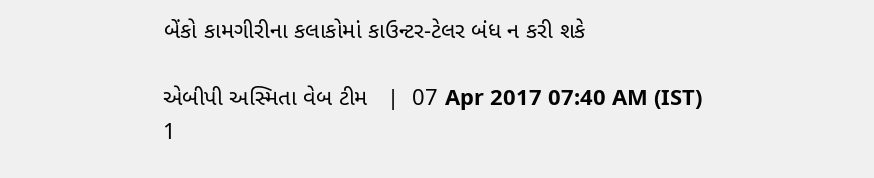બેંકો કામગીરીના કલાકોમાં કાઉન્ટર-ટેલર બંધ ન કરી શકે

એબીપી અસ્મિતા વેબ ટીમ   |  07 Apr 2017 07:40 AM (IST)
1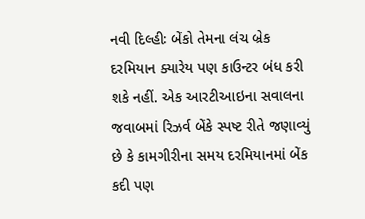નવી દિલ્હીઃ બેંકો તેમના લંચ બ્રેક દરમિયાન ક્યારેય પણ કાઉન્ટર બંધ કરી શકે નહીં. એક આરટીઆઇના સવાલના જવાબમાં રિઝર્વ બેંકે સ્પષ્ટ રીતે જણાવ્યું છે કે કામગીરીના સમય દરમિયાનમાં બેંક કદી પણ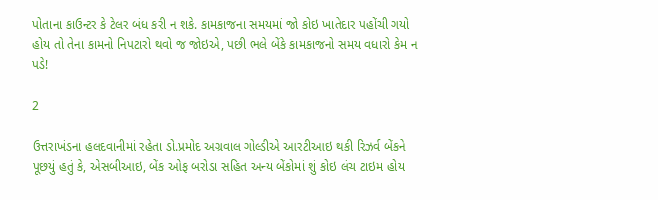પોતાના કાઉન્ટર કે ટેલર બંધ કરી ન શકે. કામકાજના સમયમાં જો કોઇ ખાતેદાર પહોંચી ગયો હોય તો તેના કામનો નિપટારો થવો જ જોઇએ, પછી ભલે બેંકે કામકાજનો સમય વધારો કેમ ન પડે!

2

ઉત્તરાખંડના હલદવાનીમાં રહેતા ડો.પ્રમોદ અગ્રવાલ ગોલ્ડીએ આરટીઆઇ થકી રિઝર્વ બેંકને પૂછયું હતું કે, એસબીઆઇ, બેંક ઓફ બરોડા સહિત અન્ય બેંકોમાં શું કોઇ લંચ ટાઇમ હોય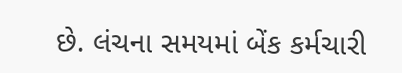છે. લંચના સમયમાં બેંક કર્મચારી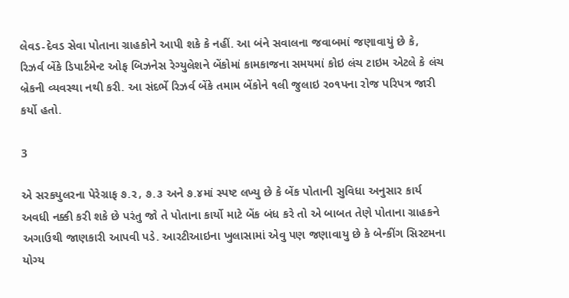લેવડ-દેવડ સેવા પોતાના ગ્રાહકોને આપી શકે કે નહીં. આ બંને સવાલના જવાબમાં જણાવાયું છે કે, રિઝર્વ બેંકે ડિપાર્ટમેન્ટ ઓફ બિઝનેસ રેગ્યુલેશને બેંકોમાં કામકાજના સમયમાં કોઇ લંચ ટાઇમ એટલે કે લંચ બ્રેકની વ્યવસ્થા નથી કરી. આ સંદર્ભે રિઝર્વ બેંકે તમામ બેંકોને ૧લી જુલાઇ ર૦૧પના રોજ પરિપત્ર જારી કર્યો હતો.

3

એ સરકયુલરના પેરેગ્રાફ ૭.ર, ૭.૩ અને ૭.૪માં સ્પષ્ટ લખ્યુ છે કે બેંક પોતાની સુવિધા અનુસાર કાર્ય અવધી નક્કી કરી શકે છે પરંતુ જો તે પોતાના કાર્યો માટે બેંક બંધ કરે તો એ બાબત તેણે પોતાના ગ્રાહકને અગાઉથી જાણકારી આપવી પડે. આરટીઆઇના ખુલાસામાં એવુ પણ જણાવાયુ છે કે બેન્કીંગ સિસ્ટમના યોગ્ય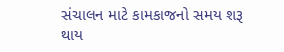સંચાલન માટે કામકાજનો સમય શરૂ થાય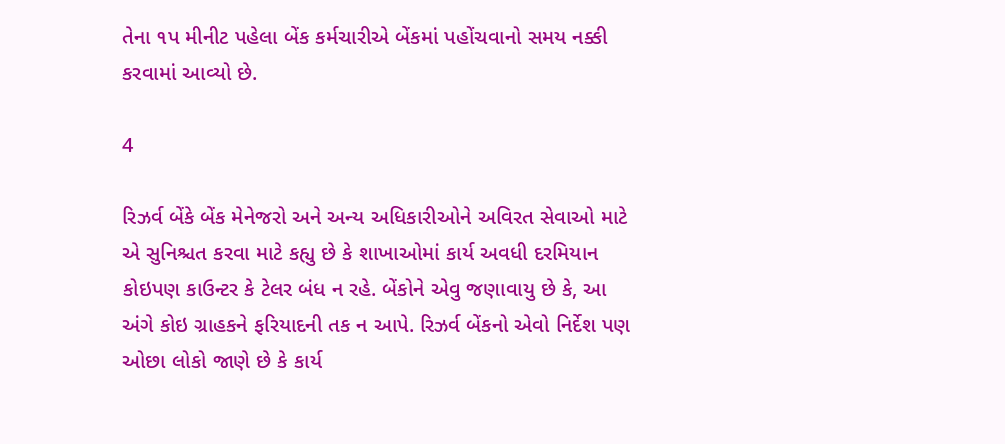તેના ૧પ મીનીટ પહેલા બેંક કર્મચારીએ બેંકમાં પહોંચવાનો સમય નક્કી કરવામાં આવ્યો છે.

4

રિઝર્વ બેંકે બેંક મેનેજરો અને અન્ય અધિકારીઓને અવિરત સેવાઓ માટે એ સુનિશ્ચત કરવા માટે કહ્યુ છે કે શાખાઓમાં કાર્ય અવધી દરમિયાન કોઇપણ કાઉન્ટર કે ટેલર બંધ ન રહે. બેંકોને એવુ જણાવાયુ છે કે, આ અંગે કોઇ ગ્રાહકને ફરિયાદની તક ન આપે. રિઝર્વ બેંકનો એવો નિર્દેશ પણ ઓછા લોકો જાણે છે કે કાર્ય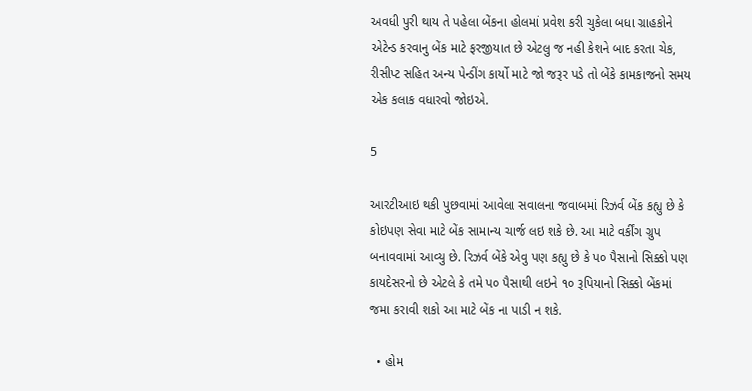અવધી પુરી થાય તે પહેલા બેંકના હોલમાં પ્રવેશ કરી ચુકેલા બધા ગ્રાહકોને એટેન્ડ કરવાનુ બેંક માટે ફરજીયાત છે એટલુ જ નહી કેશને બાદ કરતા ચેક, રીસીપ્ટ સહિત અન્ય પેન્ડીંગ કાર્યો માટે જો જરૂર પડે તો બેંકે કામકાજનો સમય એક કલાક વધારવો જોઇએ.

5

આરટીઆઇ થકી પુછવામાં આવેલા સવાલના જવાબમાં રિઝર્વ બેંક કહ્યુ છે કે કોઇપણ સેવા માટે બેંક સામાન્ય ચાર્જ લઇ શકે છે. આ માટે વર્કીંગ ગ્રુપ બનાવવામાં આવ્યુ છે. રિઝર્વ બેંકે એવુ પણ કહ્યુ છે કે પ૦ પૈસાનો સિક્કો પણ કાયદેસરનો છે એટલે કે તમે પ૦ પૈસાથી લઇને ૧૦ રૂપિયાનો સિક્કો બેંકમાં જમા કરાવી શકો આ માટે બેંક ના પાડી ન શકે.

  • હોમ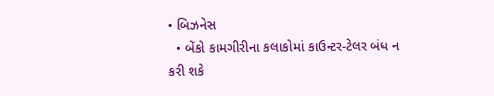• બિઝનેસ
  • બેંકો કામગીરીના કલાકોમાં કાઉન્ટર-ટેલર બંધ ન કરી શકે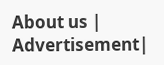About us | Advertisement|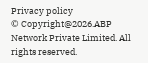Privacy policy
© Copyright@2026.ABP Network Private Limited. All rights reserved.